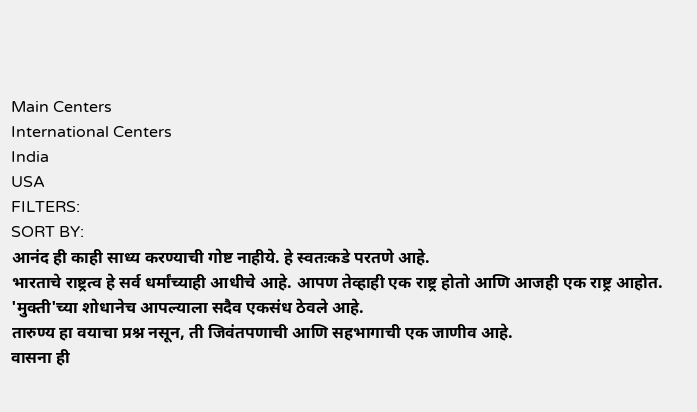Main Centers
International Centers
India
USA
FILTERS:
SORT BY:
आनंद ही काही साध्य करण्याची गोष्ट नाहीये. हे स्वतःकडे परतणे आहे.
भारताचे राष्ट्रत्व हे सर्व धर्मांच्याही आधीचे आहे. आपण तेव्हाही एक राष्ट्र होतो आणि आजही एक राष्ट्र आहोत. 'मुक्ती'च्या शोधानेच आपल्याला सदैव एकसंध ठेवले आहे.
तारुण्य हा वयाचा प्रश्न नसून, ती जिवंतपणाची आणि सहभागाची एक जाणीव आहे.
वासना ही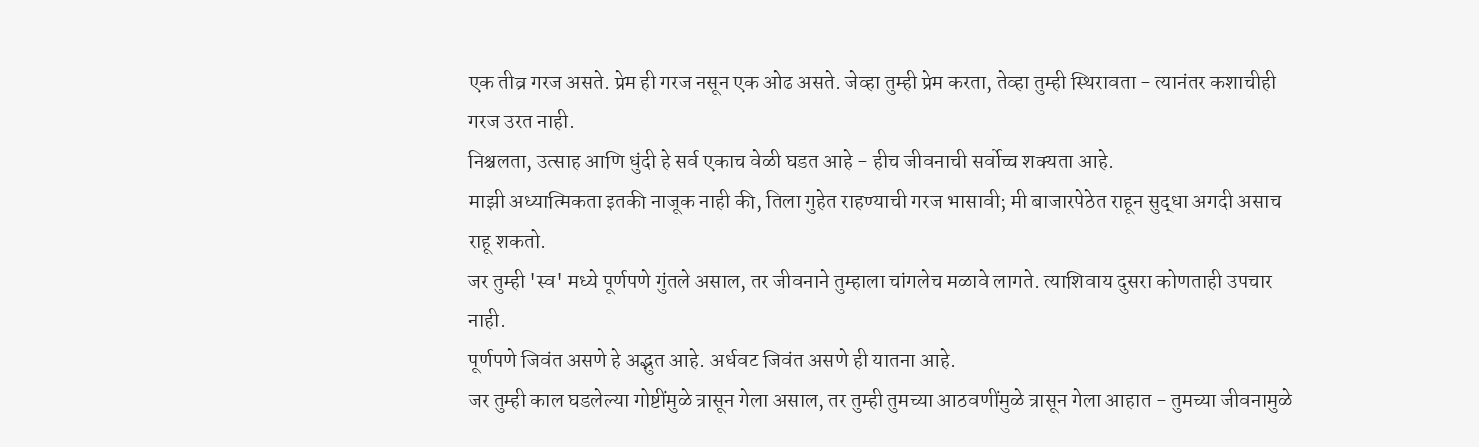एक तीव्र गरज असते. प्रेम ही गरज नसून एक ओढ असते. जेव्हा तुम्ही प्रेम करता, तेव्हा तुम्ही स्थिरावता - त्यानंतर कशाचीही गरज उरत नाही.
निश्चलता, उत्साह आणि धुंदी हे सर्व एकाच वेळी घडत आहे - हीच जीवनाची सर्वोच्च शक्यता आहे.
माझी अध्यात्मिकता इतकी नाजूक नाही की, तिला गुहेत राहण्याची गरज भासावी; मी बाजारपेठेत राहून सुद्धा अगदी असाच राहू शकतो.
जर तुम्ही 'स्व' मध्ये पूर्णपणे गुंतले असाल, तर जीवनाने तुम्हाला चांगलेच मळावे लागते. त्याशिवाय दुसरा कोणताही उपचार नाही.
पूर्णपणे जिवंत असणे हे अद्भुत आहे. अर्धवट जिवंत असणे ही यातना आहे.
जर तुम्ही काल घडलेल्या गोष्टींमुळे त्रासून गेला असाल, तर तुम्ही तुमच्या आठवणींमुळे त्रासून गेला आहात - तुमच्या जीवनामुळे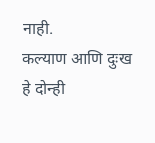नाही.
कल्याण आणि दुःख हे दोन्ही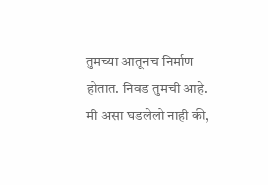तुमच्या आतूनच निर्माण होतात. निवड तुमची आहे.
मी असा घडलेलो नाही की,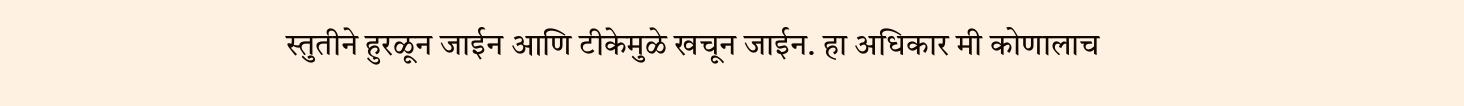स्तुतीने हुरळून जाईन आणि टीकेमुळे खचून जाईन. हा अधिकार मी कोणालाच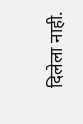दिलेला नाही.